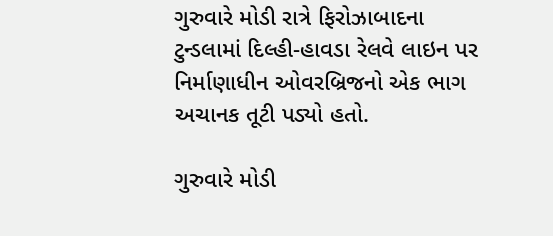ગુરુવારે મોડી રાત્રે ફિરોઝાબાદના ટુન્ડલામાં દિલ્હી-હાવડા રેલવે લાઇન પર નિર્માણાધીન ઓવરબ્રિજનો એક ભાગ અચાનક તૂટી પડ્યો હતો.

ગુરુવારે મોડી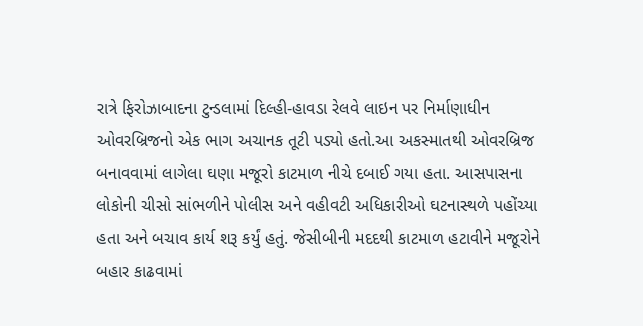રાત્રે ફિરોઝાબાદના ટુન્ડલામાં દિલ્હી-હાવડા રેલવે લાઇન પર નિર્માણાધીન ઓવરબ્રિજનો એક ભાગ અચાનક તૂટી પડ્યો હતો.આ અકસ્માતથી ઓવરબ્રિજ બનાવવામાં લાગેલા ઘણા મજૂરો કાટમાળ નીચે દબાઈ ગયા હતા. આસપાસના લોકોની ચીસો સાંભળીને પોલીસ અને વહીવટી અધિકારીઓ ઘટનાસ્થળે પહોંચ્યા હતા અને બચાવ કાર્ય શરૂ કર્યું હતું. જેસીબીની મદદથી કાટમાળ હટાવીને મજૂરોને બહાર કાઢવામાં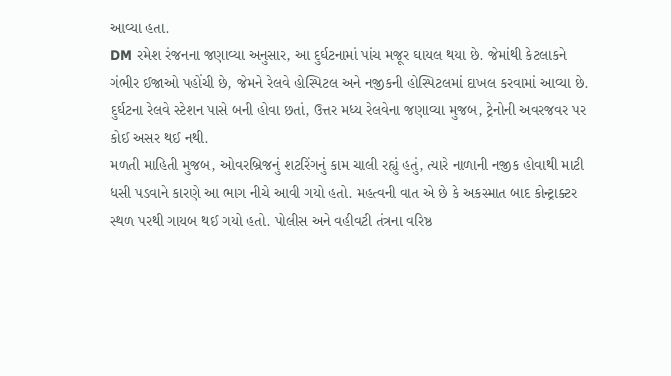આવ્યા હતા.
DM રમેશ રંજનના જણાવ્યા અનુસાર, આ દુર્ઘટનામાં પાંચ મજૂર ઘાયલ થયા છે. જેમાંથી કેટલાકને ગંભીર ઈજાઓ પહોંચી છે, જેમને રેલવે હોસ્પિટલ અને નજીકની હોસ્પિટલમાં દાખલ કરવામાં આવ્યા છે. દુર્ઘટના રેલવે સ્ટેશન પાસે બની હોવા છતાં, ઉત્તર મધ્ય રેલવેના જણાવ્યા મુજબ, ટ્રેનોની અવરજવર પર કોઈ અસર થઈ નથી.
મળતી માહિતી મુજબ, ઓવરબ્રિજનું શટરિંગનું કામ ચાલી રહ્યું હતું, ત્યારે નાળાની નજીક હોવાથી માટી ધસી પડવાને કારણે આ ભાગ નીચે આવી ગયો હતો. મહત્વની વાત એ છે કે અકસ્માત બાદ કોન્ટ્રાક્ટર સ્થળ પરથી ગાયબ થઈ ગયો હતો. પોલીસ અને વહીવટી તંત્રના વરિષ્ઠ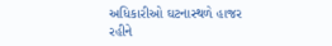અધિકારીઓ ઘટનાસ્થળે હાજર રહીને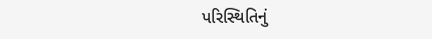પરિસ્થિતિનું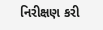નિરીક્ષણ કરી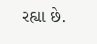રહ્યા છે.